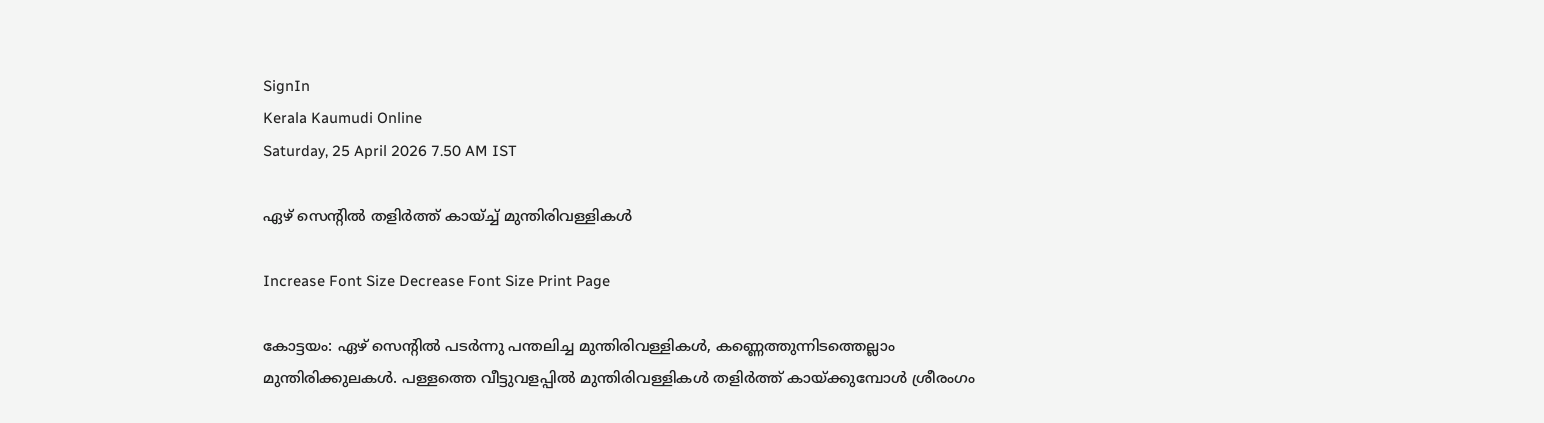SignIn
Kerala Kaumudi Online
Saturday, 25 April 2026 7.50 AM IST

ഏഴ് സെന്റിൽ തളിർത്ത് കായ്ച്ച് മുന്തിരിവള്ളികൾ

Increase Font Size Decrease Font Size Print Page

കോട്ടയം: ഏഴ് സെന്റിൽ പടർന്നു പന്തലിച്ച മുന്തിരിവള്ളികൾ, കണ്ണെത്തുന്നിടത്തെല്ലാം മുന്തിരിക്കുലകൾ. പള്ളത്തെ വീട്ടുവളപ്പിൽ മുന്തിരിവള്ളികൾ തളിർത്ത് കായ്ക്കുമ്പോൾ ശ്രീരംഗം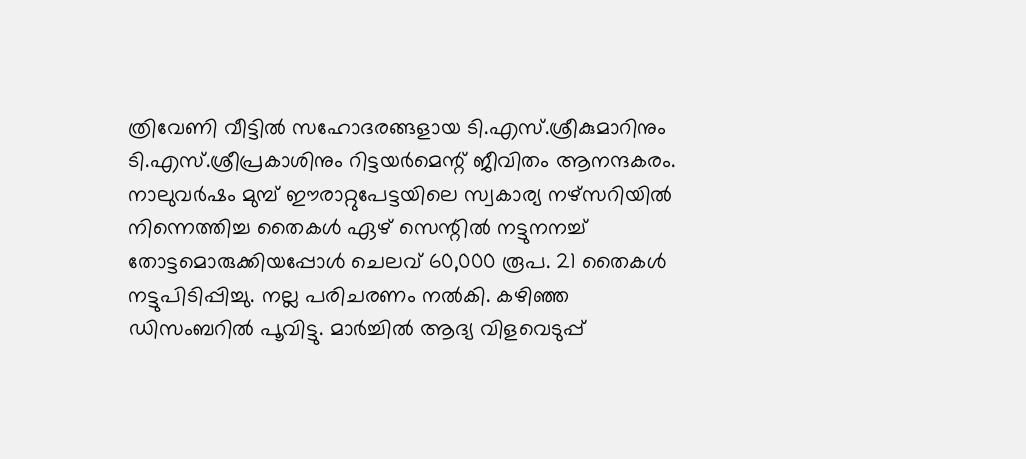ത്രിവേണി വീട്ടിൽ സഹോദരങ്ങളായ ടി.എസ്.ശ്രീകുമാറിനും ടി.എസ്.ശ്രീപ്രകാശിനും റിട്ടയർമെന്റ് ജീവിതം ആനന്ദകരം. നാലുവർഷം മുമ്പ് ഈരാറ്റുപേട്ടയിലെ സ്വകാര്യ നഴ്സറിയിൽ നി‌ന്നെത്തിച്ച തൈകൾ ഏഴ് സെന്റിൽ നട്ടുനനച്ച് തോട്ടമൊരുക്കിയപ്പോൾ ചെലവ് 60,000 രൂപ. 21 തൈകൾ നട്ടുപിടിപ്പിച്ചു. നല്ല പരിചരണം നൽകി. കഴിഞ്ഞ ഡിസംബറിൽ പൂവിട്ടു. മാർച്ചിൽ ആദ്യ വിളവെടുപ്പ്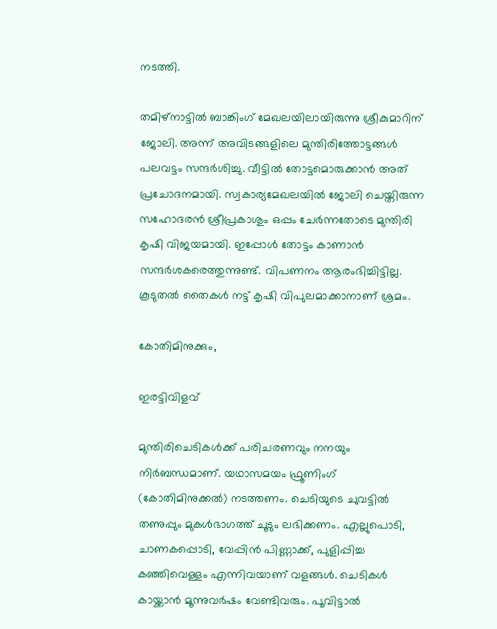നടത്തി.

തമിഴ്‌നാട്ടിൽ ബാങ്കിംഗ് മേഖലയിലായിരുന്നു ശ്രീകുമാറിന് ജോലി. അന്ന് അവിടങ്ങളിലെ മുന്തിരിത്തോട്ടങ്ങൾ പലവട്ടം സന്ദർശിച്ചു. വീട്ടിൽ തോട്ടമൊരുക്കാൻ അത് പ്രചോദനമായി. സ്വകാര്യമേഖലയിൽ ജോലി ചെയ്തിരുന്ന സഹോദരൻ ശ്രീപ്രകാശും ഒപ്പം ചേർന്നതോടെ മുന്തിരി കൃഷി വിജയമായി. ഇപ്പോൾ തോട്ടം കാണാൻ സന്ദർശകരെത്തുന്നുണ്ട്. വിപണനം ആരംഭിച്ചിട്ടില്ല. കൂടുതൽ തൈകൾ നട്ട് കൃഷി വിപുലമാക്കാനാണ് ശ്രമം.

കോതിമിനുക്കും,

ഇരട്ടിവിളവ്

മുന്തിരിചെടികൾക്ക് പരിചരണവും നനയും നിർബന്ധമാണ്. യഥാസമയം ഫ്രൂണിംഗ് (കോതിമിനുക്കൽ) നടത്തണം. ചെടിയുടെ ചുവട്ടിൽ തണുപ്പും മുകൾഭാഗത്ത് ചൂടും ലഭിക്കണം. എല്ലുപൊടി, ചാണകപ്പൊടി, വേപ്പിൻ പിണ്ണാക്ക്, പുളിപ്പിച്ച കഞ്ഞിവെള്ളം എന്നിവയാണ് വളങ്ങൾ. ചെടികൾ കായ്ക്കാൻ മൂന്നുവർഷം വേണ്ടിവരും. പൂവിട്ടാൽ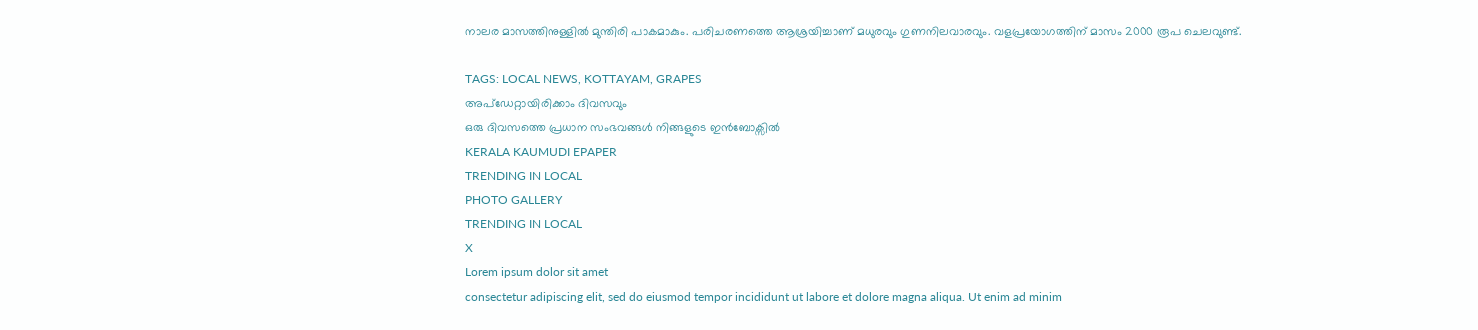നാലര മാസത്തിനുള്ളിൽ മുന്തിരി പാകമാകും. പരിചരണത്തെ ആശ്രയിച്ചാണ് മധുരവും ഗുണനിലവാരവും. വളപ്രയോഗത്തിന് മാസം 2000 രൂപ ചെലവുണ്ട്.

TAGS: LOCAL NEWS, KOTTAYAM, GRAPES
അപ്ഡേറ്റായിരിക്കാം ദിവസവും
ഒരു ദിവസത്തെ പ്രധാന സംഭവങ്ങൾ നിങ്ങളുടെ ഇൻബോക്സിൽ
KERALA KAUMUDI EPAPER
TRENDING IN LOCAL
PHOTO GALLERY
TRENDING IN LOCAL
X
Lorem ipsum dolor sit amet
consectetur adipiscing elit, sed do eiusmod tempor incididunt ut labore et dolore magna aliqua. Ut enim ad minim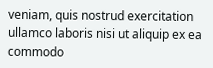veniam, quis nostrud exercitation ullamco laboris nisi ut aliquip ex ea commodo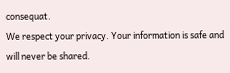consequat.
We respect your privacy. Your information is safe and will never be shared.